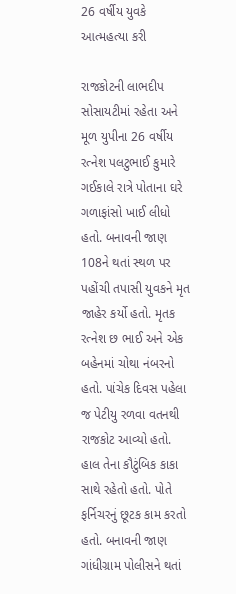26 વર્ષીય યુવકે આત્મહત્યા કરી

રાજકોટની લાભદીપ સોસાયટીમાં રહેતા અને મૂળ યુપીના 26 વર્ષીય રત્નેશ પલટુભાઈ કુમારે ગઈકાલે રાત્રે પોતાના ઘરે ગળાફાંસો ખાઈ લીધો હતો. બનાવની જાણ 108ને થતાં સ્થળ પર પહોંચી તપાસી યુવકને મૃત જાહેર કર્યો હતો. મૃતક રત્નેશ છ ભાઈ અને એક બહેનમાં ચોથા નંબરનો હતો. પાંચેક દિવસ પહેલા જ પેટીયુ રળવા વતનથી રાજકોટ આવ્યો હતો. હાલ તેના કૌટુંબિક કાકા સાથે રહેતો હતો. પોતે ફર્નિચરનું છૂટક કામ કરતો હતો. બનાવની જાણ ગાંધીગ્રામ પોલીસને થતાં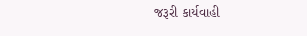જરૂરી કાર્યવાહી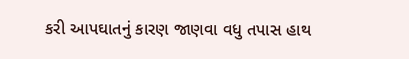કરી આપઘાતનું કારણ જાણવા વધુ તપાસ હાથ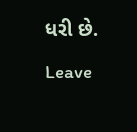ધરી છે.

Leave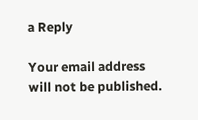a Reply

Your email address will not be published.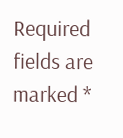Required fields are marked *